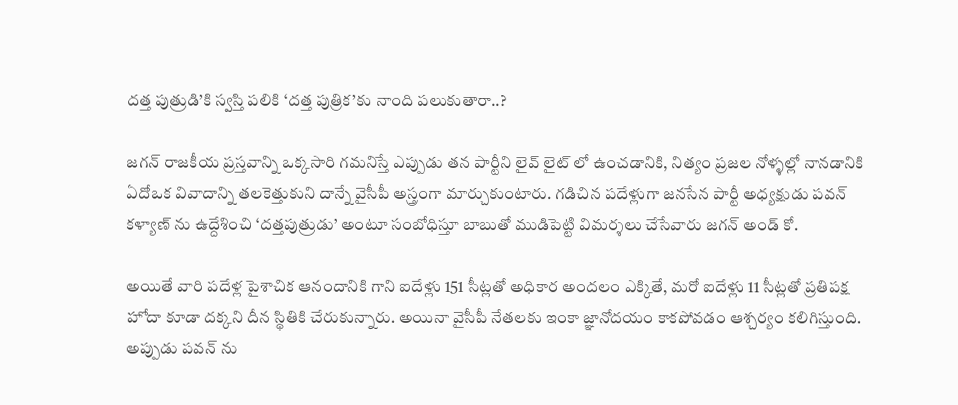దత్త పుత్రుడి’కి స్వస్తి పలికి ‘దత్త పుత్రిక’కు నాంది పలుకుతారా..?

జగన్ రాజకీయ ప్రస్తవాన్ని ఒక్కసారి గమనిస్తే ఎప్పుడు తన పార్టీని లైవ్ లైట్ లో ఉంచడానికి, నిత్యం ప్రజల నోళ్ళల్లో నానడానికి ఏదోఒక వివాదాన్ని తలకెత్తుకుని దాన్నే వైసీపీ అస్త్రంగా మార్చుకుంటారు. గడిచిన పదేళ్లుగా జనసేన పార్టీ అధ్యక్షుడు పవన్ కళ్యాణ్ ను ఉద్దేశించి ‘దత్తపుత్రుడు’ అంటూ సంబోధిస్తూ బాబుతో ముడిపెట్టి విమర్శలు చేసేవారు జగన్ అండ్ కో.

అయితే వారి పదేళ్ల పైశాచిక ఆనందానికి గాని ఐదేళ్లు 151 సీట్లతో అధికార అందలం ఎక్కితే, మరో ఐదేళ్లు 11 సీట్లతో ప్రతిపక్ష హోదా కూడా దక్కని దీన స్థితికి చేరుకున్నారు. అయినా వైసీపీ నేతలకు ఇంకా జ్ఞానోదయం కాకపోవడం ఆశ్చర్యం కలిగిస్తుంది. అప్పుడు పవన్ ను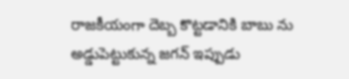రాజకీయంగా దెబ్బ కొట్టడానికి బాబు ను అడ్డుపెట్టుకున్న జగన్ ఇప్పుడు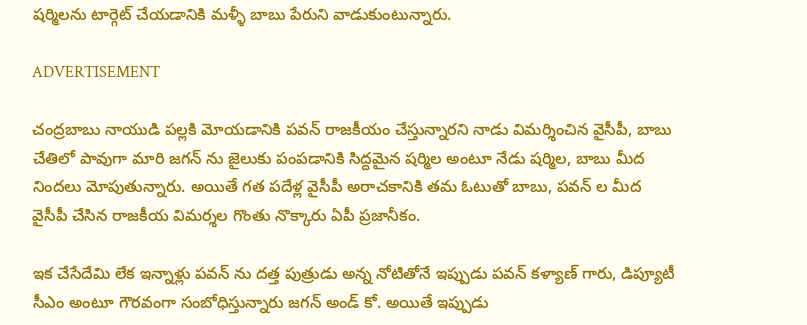షర్మిలను టార్గెట్ చేయడానికి మళ్ళీ బాబు పేరుని వాడుకుంటున్నారు.

ADVERTISEMENT

చంద్రబాబు నాయుడి పల్లకి మోయడానికి పవన్ రాజకీయం చేస్తున్నారని నాడు విమర్శించిన వైసీపీ, బాబు చేతిలో పావుగా మారి జగన్ ను జైలుకు పంపడానికి సిద్దమైన షర్మిల అంటూ నేడు షర్మిల, బాబు మీద నిందలు మోపుతున్నారు. అయితే గత పదేళ్ల వైసీపీ అరాచకానికి తమ ఓటుతో బాబు, పవన్ ల మీద వైసీపీ చేసిన రాజకీయ విమర్శల గొంతు నొక్కారు ఏపీ ప్రజానీకం.

ఇక చేసేదేమి లేక ఇన్నాళ్లు పవన్ ను దత్త పుత్రుడు అన్న నోటితోనే ఇప్పుడు పవన్ కళ్యాణ్ గారు, డిప్యూటీ సీఎం అంటూ గౌరవంగా సంబోధిస్తున్నారు జగన్ అండ్ కో. అయితే ఇప్పుడు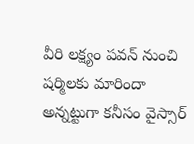వీరి లక్ష్యం పవన్ నుంచి షర్మిలకు మారిందా అన్నట్టుగా కనీసం వైస్సార్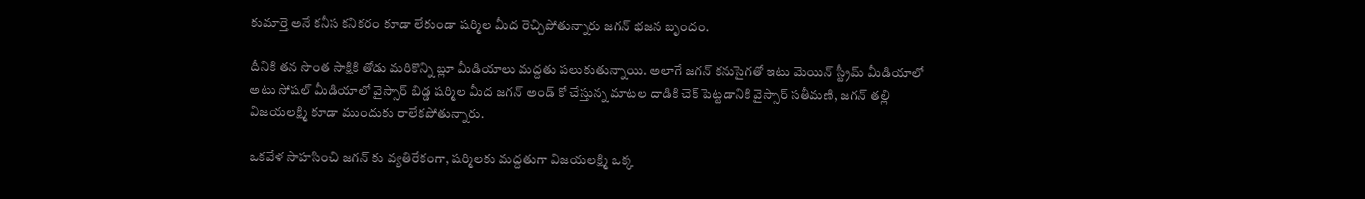కుమార్తె అనే కనీస కనికరం కూడా లేకుండా షర్మిల మీద రెచ్చిపోతున్నారు జగన్ భజన బృందం.

దీనికి తన సొంత సాక్షికి తోడు మరికొన్ని బ్లూ మీడియాలు మద్దతు పలుకుతున్నాయి. అలాగే జగన్ కనుసైగతో ఇటు మెయిన్ స్ట్రీమ్ మీడియాలో అటు సోషల్ మీడియాలో వైస్సార్ బిడ్డ షర్మిల మీద జగన్ అండ్ కో చేస్తున్న మాటల దాడికి చెక్ పెట్టడానికి వైస్సార్ సతీమణి, జగన్ తల్లి విజయలక్ష్మి కూడా ముందుకు రాలేకపోతున్నారు.

ఒకవేళ సాహసించి జగన్ కు వ్యతిరేకంగా, షర్మిలకు మద్దతుగా విజయలక్ష్మి ఒక్క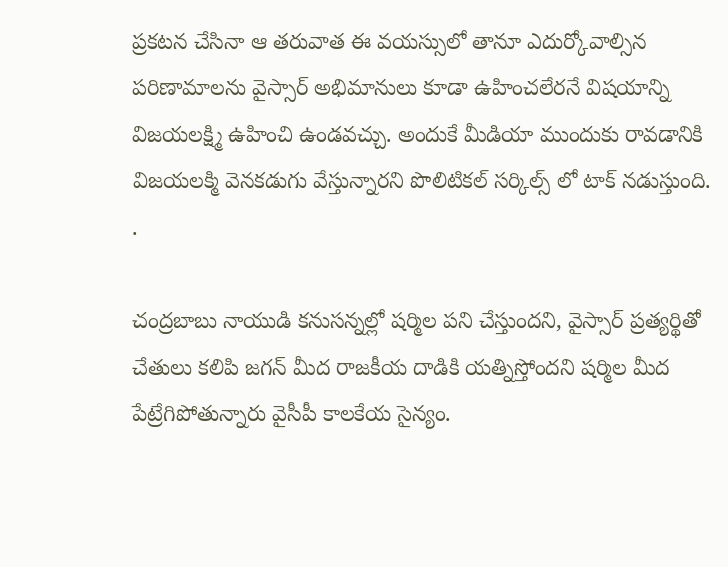ప్రకటన చేసినా ఆ తరువాత ఈ వయస్సులో తానూ ఎదుర్కోవాల్సిన పరిణామాలను వైస్సార్ అభిమానులు కూడా ఉహించలేరనే విషయాన్ని విజయలక్ష్మి ఉహించి ఉండవచ్చు. అందుకే మీడియా ముందుకు రావడానికి విజయలక్మి వెనకడుగు వేస్తున్నారని పొలిటికల్ సర్కిల్స్ లో టాక్ నడుస్తుంది. .

చంద్రబాబు నాయుడి కనుసన్నల్లో షర్మిల పని చేస్తుందని, వైస్సార్ ప్రత్యర్థితో చేతులు కలిపి జగన్ మీద రాజకీయ దాడికి యత్నిస్తోందని షర్మిల మీద పేట్రేగిపోతున్నారు వైసీపీ కాలకేయ సైన్యం.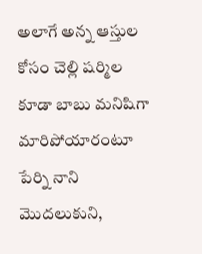అలాగే అన్న ఆస్తుల కోసం చెల్లి షర్మిల కూడా బాబు మనిషిగా మారిపోయారంటూ పేర్ని నాని మొదలుకుని,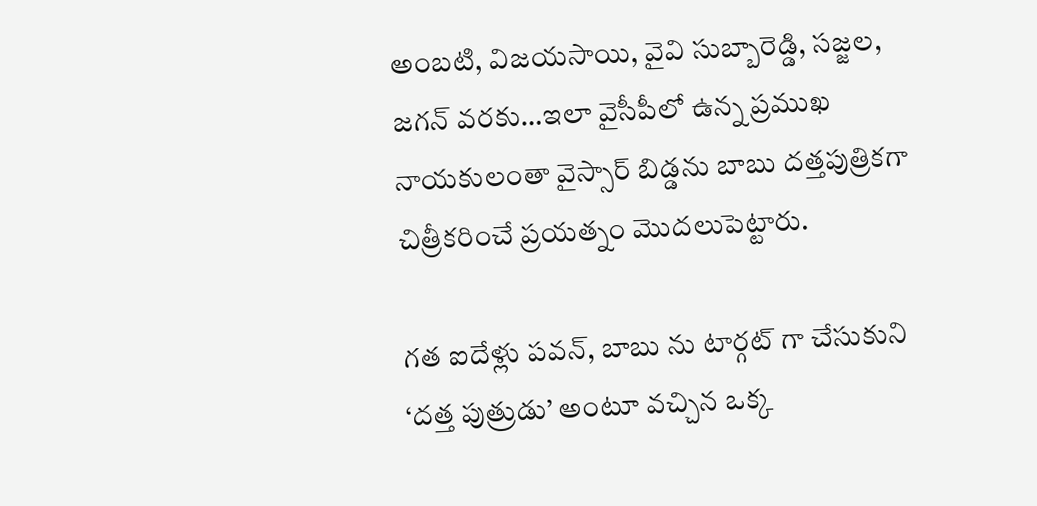అంబటి, విజయసాయి, వైవి సుబ్బారెడ్డి, సజ్జల, జగన్ వరకు…ఇలా వైసీపీలో ఉన్న ప్రముఖ నాయకులంతా వైస్సార్ బిడ్డను బాబు దత్తపుత్రికగా చిత్రీకరించే ప్రయత్నం మొదలుపెట్టారు.

గత ఐదేళ్లు పవన్, బాబు ను టార్గట్ గా చేసుకుని ‘దత్త పుత్రుడు’ అంటూ వచ్చిన ఒక్క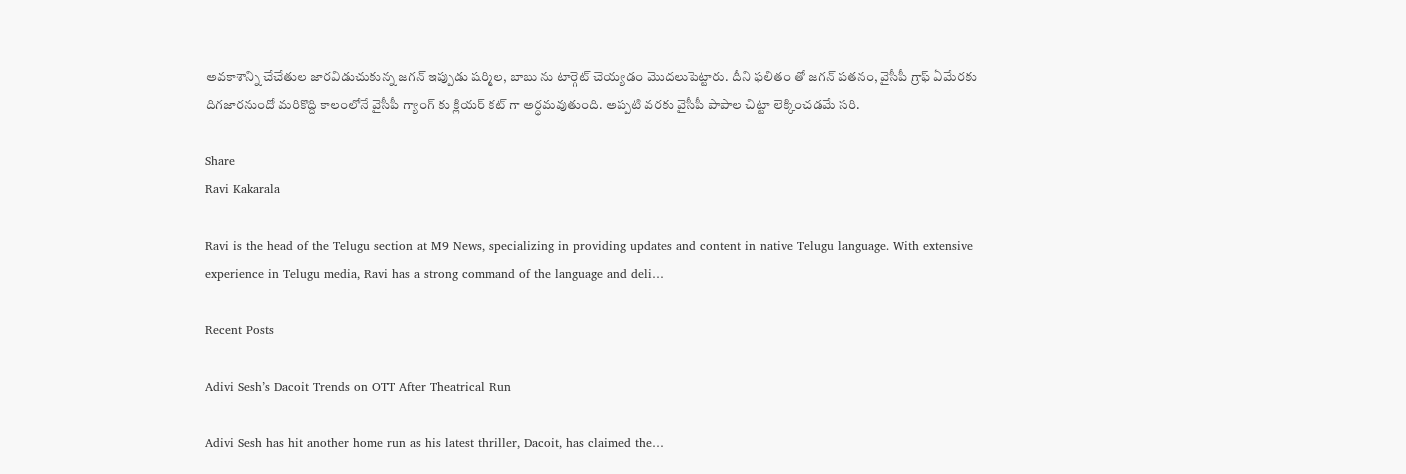అవకాశాన్ని చేచేతుల జారవిడుచుకున్న జగన్ ఇప్పుడు షర్మిల, బాబు ను టార్గెట్ చెయ్యడం మొదలుపెట్టారు. దీని ఫలితం తో జగన్ పతనం, వైసీపీ గ్రాఫ్ ఏమేరకు దిగజారనుందో మరికొద్ది కాలంలోనే వైసీపీ గ్యాంగ్ కు క్లియర్ కట్ గా అర్ధమవుతుంది. అప్పటి వరకు వైసీపీ పాపాల చిట్టా లెక్కించడమే సరి.

Share
Ravi Kakarala

Ravi is the head of the Telugu section at M9 News, specializing in providing updates and content in native Telugu language. With extensive experience in Telugu media, Ravi has a strong command of the language and deli…

Recent Posts

Adivi Sesh’s Dacoit Trends on OTT After Theatrical Run

Adivi Sesh has hit another home run as his latest thriller, Dacoit, has claimed the…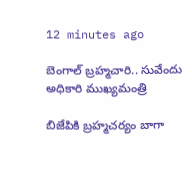12 minutes ago

బెంగాల్ బ్రహ్మచారి.. సువేందు అధికారి ముఖ్యమంత్రి

బిజేపికి బ్రహ్మచర్యం బాగా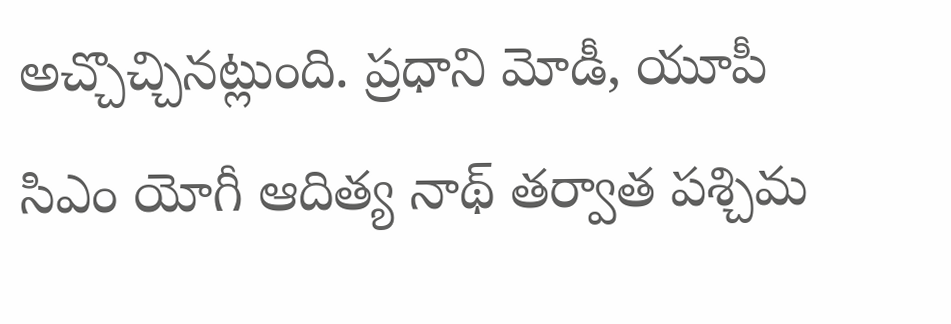అచ్చొచ్చినట్లుంది. ప్రధాని మోడీ, యూపీ సిఎం యోగీ ఆదిత్య నాథ్ తర్వాత పశ్చిమ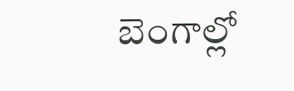బెంగాల్లో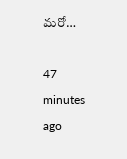మరో…

47 minutes ago